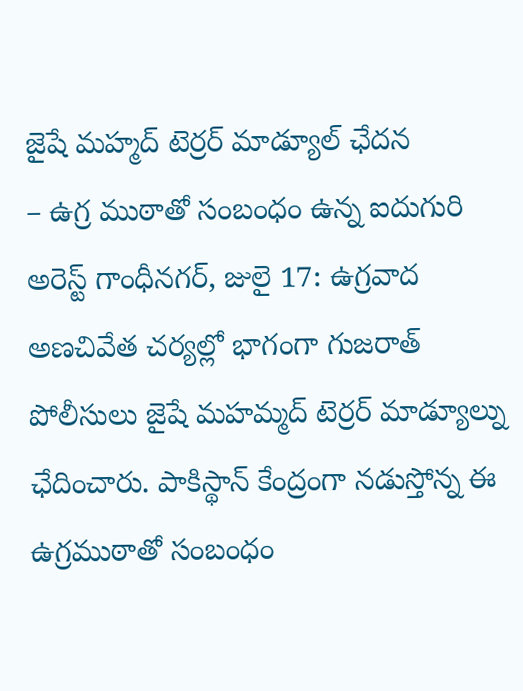జైషే మహ్మద్ టెర్రర్ మాడ్యూల్ ఛేదన
– ఉగ్ర ముఠాతో సంబంధం ఉన్న ఐదుగురి అరెస్ట్ గాంధీనగర్, జులై 17: ఉగ్రవాద అణచివేత చర్యల్లో భాగంగా గుజరాత్ పోలీసులు జైషే మహమ్మద్ టెర్రర్ మాడ్యూల్ను ఛేదించారు. పాకిస్థాన్ కేంద్రంగా నడుస్తోన్న ఈ ఉగ్రముఠాతో సంబంధం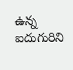ఉన్న ఐదుగురిని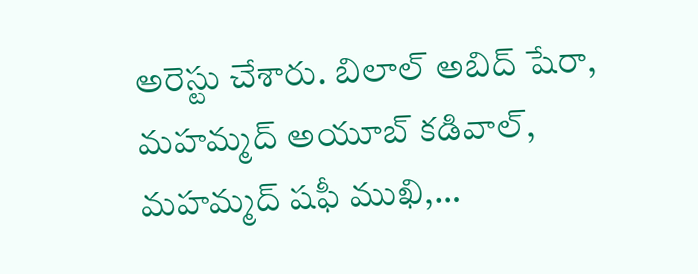అరెస్టు చేశారు. బిలాల్ అబిద్ షేరా, మహమ్మద్ అయూబ్ కడివాల్, మహమ్మద్ షఫీ ముఖి,…